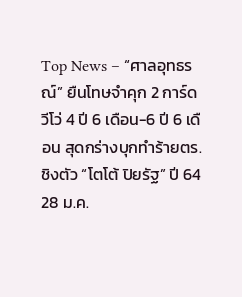Top News – “ศาลอุทธรณ์” ยืนโทษจำคุก 2 การ์ดวีโว่ 4 ปี 6 เดือน-6 ปี 6 เดือน สุดกร่างบุกทำร้ายตร. ชิงตัว “โตโต้ ปิยรัฐ” ปี 64
28 ม.ค.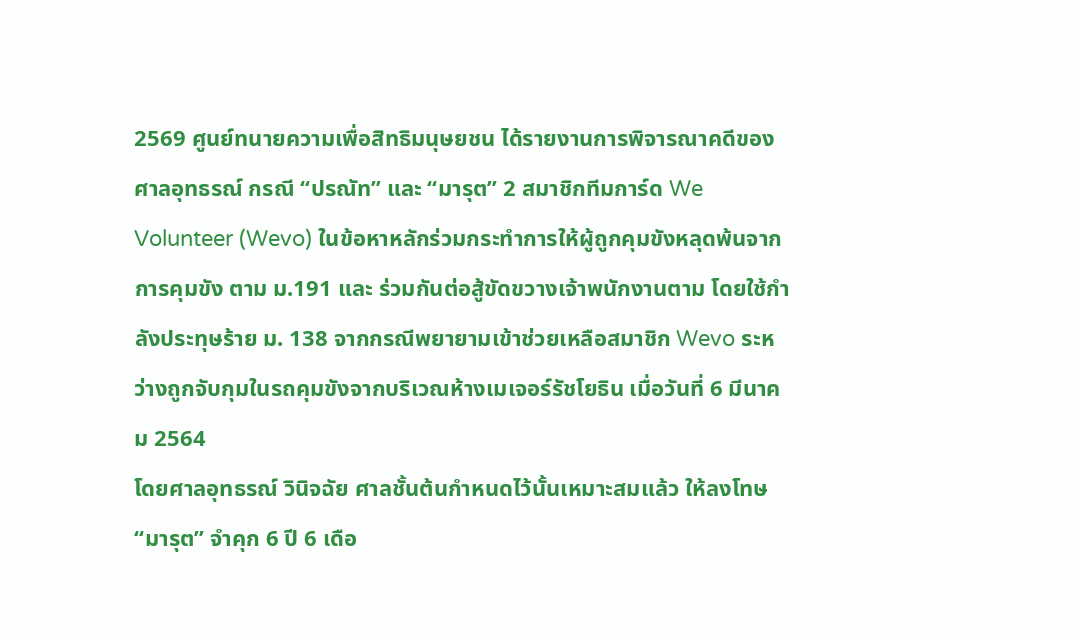2569 ศูนย์ทนายความเพื่อสิทธิมนุษยชน ได้รายงานการพิจารณาคดีของศาลอุทธรณ์ กรณี “ปรณัท” และ “มารุต” 2 สมาชิกทีมการ์ด We Volunteer (Wevo) ในข้อหาหลักร่วมกระทำการให้ผู้ถูกคุมขังหลุดพ้นจากการคุมขัง ตาม ม.191 และ ร่วมกันต่อสู้ขัดขวางเจ้าพนักงานตาม โดยใช้กำลังประทุษร้าย ม. 138 จากกรณีพยายามเข้าช่วยเหลือสมาชิก Wevo ระหว่างถูกจับกุมในรถคุมขังจากบริเวณห้างเมเจอร์รัชโยธิน เมื่อวันที่ 6 มีนาคม 2564
โดยศาลอุทธรณ์ วินิจฉัย ศาลชั้นต้นกำหนดไว้นั้นเหมาะสมแล้ว ให้ลงโทษ “มารุต” จำคุก 6 ปี 6 เดือ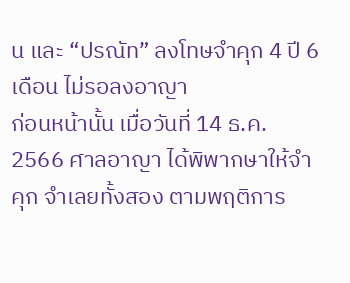น และ “ปรณัท” ลงโทษจำคุก 4 ปี 6 เดือน ไม่รอลงอาญา
ก่อนหน้านั้น เมื่อวันที่ 14 ธ.ค. 2566 ศาลอาญา ได้พิพากษาให้จำคุก จำเลยทั้งสอง ตามพฤติการ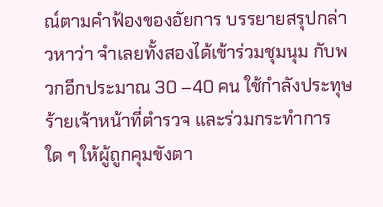ณ์ตามคำฟ้องของอัยการ บรรยายสรุปกล่าวหาว่า จำเลยทั้งสองได้เข้าร่วมชุมนุม กับพวกอีกประมาณ 30 –40 คน ใช้กำลังประทุษร้ายเจ้าหน้าที่ตำรวจ และร่วมกระทำการใด ๆ ให้ผู้ถูกคุมขังตา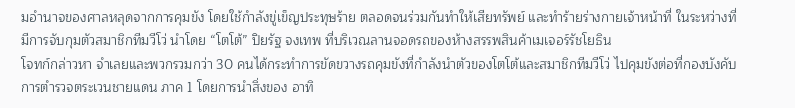มอำนาจของศาลหลุดจากการคุมขัง โดยใช้กำลังขู่เข็ญประทุษร้าย ตลอดจนร่วมกันทำให้เสียทรัพย์ และทำร้ายร่างกายเจ้าหน้าที่ ในระหว่างที่มีการจับกุมตัวสมาชิกทีมวีโว่ นำโดย “โตโต้” ปิยรัฐ จงเทพ ที่บริเวณลานจอดรถของห้างสรรพสินค้าเมเจอร์รัชโยธิน
โจทก์กล่าวหา จำเลยและพวกรวมกว่า 30 คนได้กระทำการขัดขวางรถคุมขังที่กำลังนำตัวของโตโต้และสมาชิกทีมวีโว่ ไปคุมขังต่อที่กองบังคับการตำรวจตระเวนชายแดน ภาค 1 โดยการนำสิ่งของ อาทิ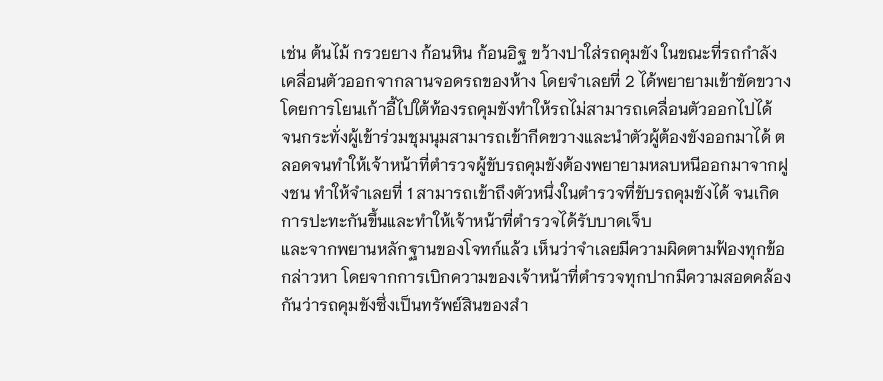เช่น ต้นไม้ กรวยยาง ก้อนหิน ก้อนอิฐ ขว้างปาใส่รถคุมขัง ในขณะที่รถกำลังเคลื่อนตัวออกจากลานจอดรถของห้าง โดยจำเลยที่ 2 ได้พยายามเข้าขัดขวางโดยการโยนเก้าอี้ไปใต้ท้องรถคุมขังทำให้รถไม่สามารถเคลื่อนตัวออกไปได้
จนกระทั่งผู้เข้าร่วมชุมนุมสามารถเข้ากีดขวางและนำตัวผู้ต้องขังออกมาได้ ตลอดจนทำให้เจ้าหน้าที่ตำรวจผู้ขับรถคุมขังต้องพยายามหลบหนีออกมาจากฝูงชน ทำให้จำเลยที่ 1 สามารถเข้าถึงตัวหนึ่งในตำรวจที่ขับรถคุมขังได้ จนเกิดการปะทะกันขึ้นและทำให้เจ้าหน้าที่ตำรวจได้รับบาดเจ็บ
และจากพยานหลักฐานของโจทก์แล้ว เห็นว่าจำเลยมีความผิดตามฟ้องทุกข้อกล่าวหา โดยจากการเบิกความของเจ้าหน้าที่ตำรวจทุกปากมีความสอดคล้องกันว่ารถคุมขังซึ่งเป็นทรัพย์สินของสำ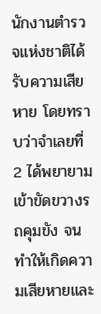นักงานตำรวจแห่งชาติได้รับความเสียหาย โดยทราบว่าจำเลยที่ 2 ได้พยายามเข้าขัดขวางรถคุมขัง จนทำให้เกิดความเสียหายและ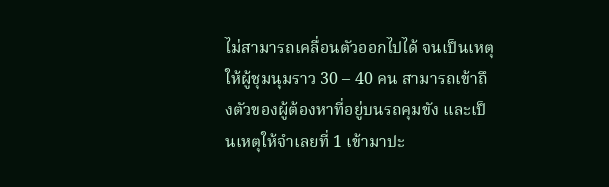ไม่สามารถเคลื่อนตัวออกไปได้ จนเป็นเหตุให้ผู้ชุมนุมราว 30 – 40 คน สามารถเข้าถึงตัวของผู้ต้องหาที่อยู่บนรถคุมขัง และเป็นเหตุให้จำเลยที่ 1 เข้ามาปะ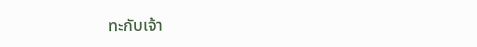ทะกับเจ้า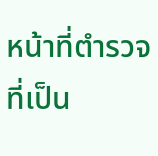หน้าที่ตำรวจที่เป็น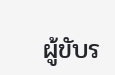ผู้ขับร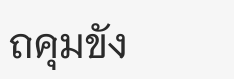ถคุมขัง